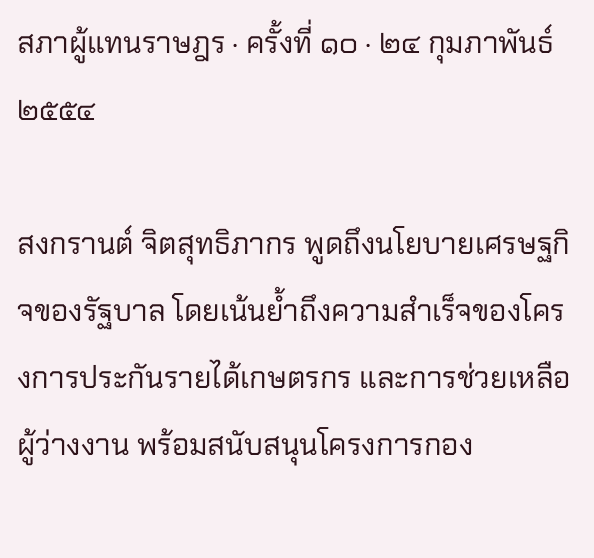สภาผู้แทนราษฎร · ครั้งที่ ๑๐ · ๒๔ กุมภาพันธ์ ๒๕๕๔

สงกรานต์ จิตสุทธิภากร พูดถึงนโยบายเศรษฐกิจของรัฐบาล โดยเน้นย้ำถึงความสำเร็จของโครงการประกันรายได้เกษตรกร และการช่วยเหลือผู้ว่างงาน พร้อมสนับสนุนโครงการกอง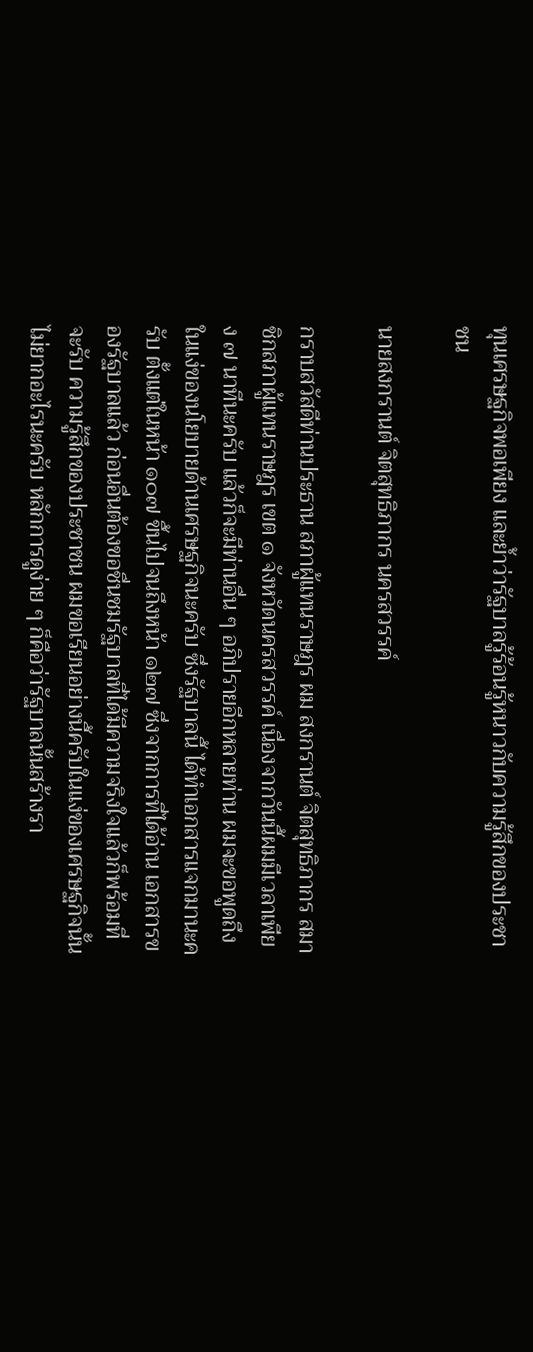ทุนเศรษฐกิจพอเพียง และย้ำว่ารัฐบาลรู้ร้อนรู้หนาวกับความรู้สึกของประชาชน

นายสงกรานต์ จิตสุทธิภากร นครสวรรค์

กราบสวัสดีท่านประธาน สภาผู้แทนราษฎร ผม สงกรานต์ จิตสุทธิภากร สมาชิกสภาผู้แทนราษฎร เขต ๑ จังหวัดนครสวรรค์ เนื่องจากวันนี้ผมมีเวลาเพียง ๗ นาทีนะครับ แล้วก็จะมีท่านอื่น ๆ อภิปรายอีกหลายท่าน ผมจะขอพูดถึงในแง่ของนโยบายด้านเศรษฐกิจนะครับ ซึ่งรัฐบาลนี้ ได้ทําเอกสารแจกมานะครับ ตั้งแต่ในหน้า ๑๐๗ ขึ้นไปจนถึงหน้า ๑๒๗ ซึ่งจากการที่ได้อ่าน เอกสารของรัฐบาลแล้ว ก่อนอื่นต้องขอชื่นชมรัฐบาลที่ได้มีความจริงใจแล้วก็พร้อมที่จะรับ ความรู้สึกของประชาชน ผมขอเรียนอย่างนี้ครับในแง่ของเศรษฐกิจนั้นไม่ยากอะไรนะครับ หลักการดูง่าย ๆ ก็คือว่ารัฐบาลนั้นสร้างรา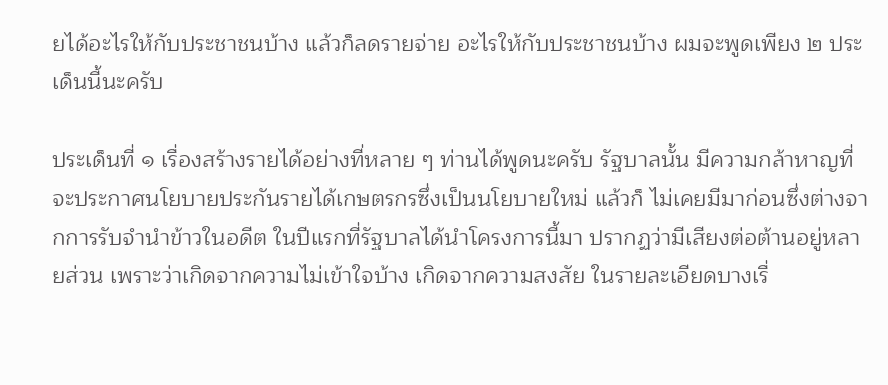ยได้อะไรให้กับประชาชนบ้าง แล้วก็ลดรายจ่าย อะไรให้กับประชาชนบ้าง ผมจะพูดเพียง ๒ ประเด็นนี้นะครับ

ประเด็นที่ ๑ เรื่องสร้างรายได้อย่างที่หลาย ๆ ท่านได้พูดนะครับ รัฐบาลนั้น มีความกล้าหาญที่จะประกาศนโยบายประกันรายได้เกษตรกรซึ่งเป็นนโยบายใหม่ แล้วก็ ไม่เคยมีมาก่อนซึ่งต่างจากการรับจํานําข้าวในอดีต ในปีแรกที่รัฐบาลได้นําโครงการนี้มา ปรากฏว่ามีเสียงต่อต้านอยู่หลายส่วน เพราะว่าเกิดจากความไม่เข้าใจบ้าง เกิดจากความสงสัย ในรายละเอียดบางเรื่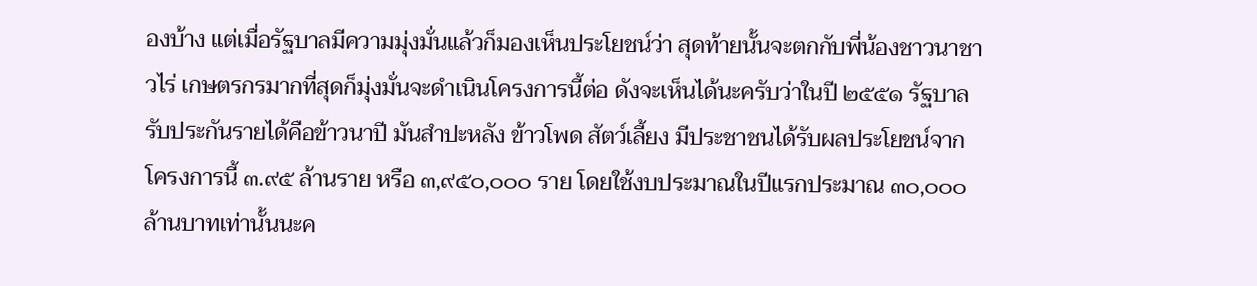องบ้าง แต่เมื่อรัฐบาลมีความมุ่งมั่นแล้วก็มองเห็นประโยชน์ว่า สุดท้ายนั้นจะตกกับพี่น้องชาวนาชาวไร่ เกษตรกรมากที่สุดก็มุ่งมั่นจะดําเนินโครงการนี้ต่อ ดังจะเห็นได้นะครับว่าในปี ๒๕๕๑ รัฐบาลรับประกันรายได้คือข้าวนาปี มันสําปะหลัง ข้าวโพด สัตว์เลี้ยง มีประชาชนได้รับผลประโยชน์จากโครงการนี้ ๓.๙๕ ล้านราย หรือ ๓,๙๕๐,๐๐๐ ราย โดยใช้งบประมาณในปีแรกประมาณ ๓๐,๐๐๐ ล้านบาทเท่านั้นนะค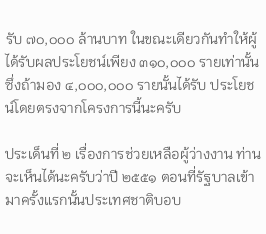รับ ๗๐,๐๐๐ ล้านบาท ในขณะเดียวกันทําให้ผู้ได้รับผลประโยชน์เพียง ๓๑๐,๐๐๐ รายเท่านั้น ซึ่งถ้ามอง ๔,๐๐๐,๐๐๐ รายนั้นได้รับ ประโยชน์โดยตรงจากโครงการนี้นะครับ

ประเด็นที่ ๒ เรื่องการช่วยเหลือผู้ว่างงาน ท่านจะเห็นได้นะครับว่าปี ๒๕๕๑ ตอนที่รัฐบาลเข้ามาครั้งแรกนั้นประเทศชาติบอบ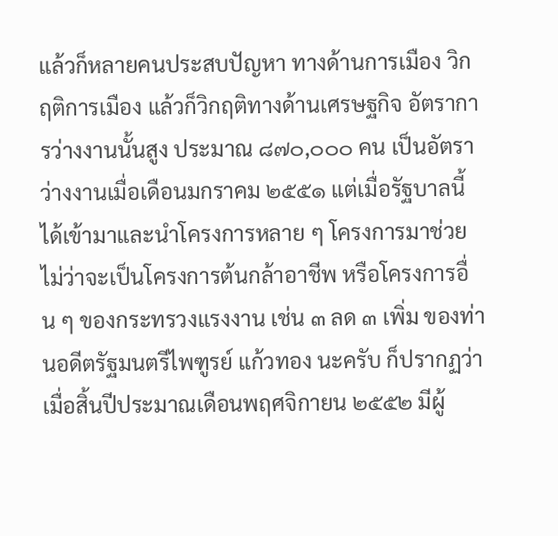แล้วก็หลายคนประสบปัญหา ทางด้านการเมือง วิกฤติการเมือง แล้วก็วิกฤติทางด้านเศรษฐกิจ อัตราการว่างงานนั้นสูง ประมาณ ๘๗๐,๐๐๐ คน เป็นอัตราว่างงานเมื่อเดือนมกราคม ๒๕๕๑ แต่เมื่อรัฐบาลนี้ ได้เข้ามาและนําโครงการหลาย ๆ โครงการมาช่วย ไม่ว่าจะเป็นโครงการต้นกล้าอาชีพ หรือโครงการอื่น ๆ ของกระทรวงแรงงาน เช่น ๓ ลด ๓ เพิ่ม ของท่านอดีตรัฐมนตรีไพฑูรย์ แก้วทอง นะครับ ก็ปรากฏว่าเมื่อสิ้นปีประมาณเดือนพฤศจิกายน ๒๕๕๒ มีผู้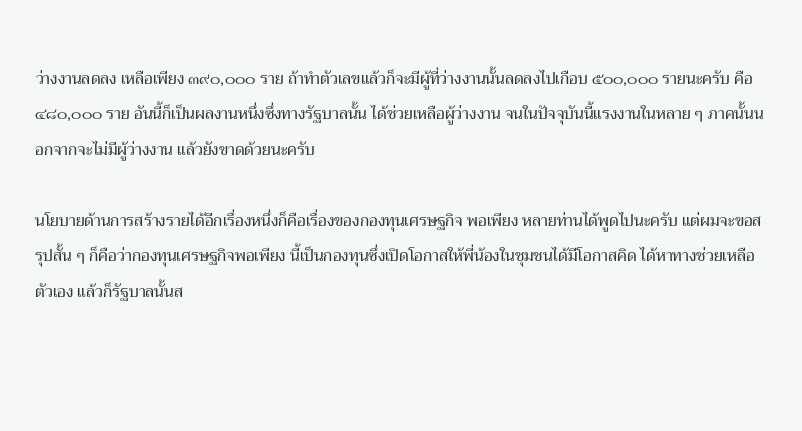ว่างงานลดลง เหลือเพียง ๓๙๐,๐๐๐ ราย ถ้าทําตัวเลขแล้วก็จะมีผู้ที่ว่างงานนั้นลดลงไปเกือบ ๕๐๐,๐๐๐ รายนะครับ คือ ๔๘๐,๐๐๐ ราย อันนี้ก็เป็นผลงานหนึ่งซึ่งทางรัฐบาลนั้น ได้ช่วยเหลือผู้ว่างงาน จนในปัจจุบันนี้แรงงานในหลาย ๆ ภาคนั้นนอกจากจะไม่มีผู้ว่างงาน แล้วยังขาดด้วยนะครับ

นโยบายด้านการสร้างรายได้อีกเรื่องหนึ่งก็คือเรื่องของกองทุนเศรษฐกิจ พอเพียง หลายท่านได้พูดไปนะครับ แต่ผมจะขอสรุปสั้น ๆ ก็คือว่ากองทุนเศรษฐกิจพอเพียง นี้เป็นกองทุนซึ่งเปิดโอกาสให้พี่น้องในชุมชนได้มีโอกาสคิด ได้หาทางช่วยเหลือตัวเอง แล้วก็รัฐบาลนั้นส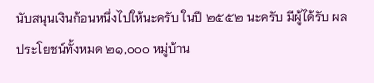นับสนุนเงินก้อนหนึ่งไปให้นะครับ ในปี ๒๕๕๒ นะครับ มีผู้ได้รับ ผลประโยชน์ทั้งหมด ๒๑,๐๐๐ หมู่บ้าน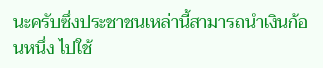นะครับซึ่งประชาชนเหล่านี้สามารถนําเงินก้อนหนึ่ง ไปใช้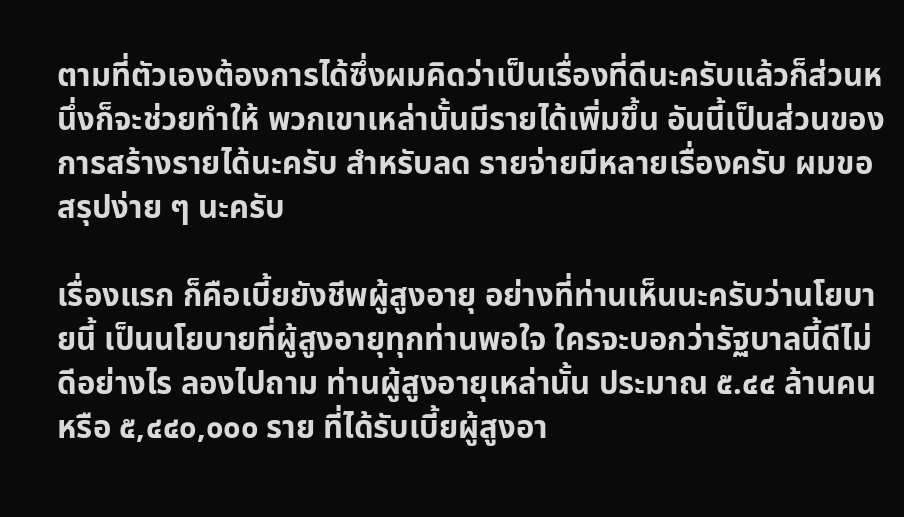ตามที่ตัวเองต้องการได้ซึ่งผมคิดว่าเป็นเรื่องที่ดีนะครับแล้วก็ส่วนหนึ่งก็จะช่วยทําให้ พวกเขาเหล่านั้นมีรายได้เพิ่มขึ้น อันนี้เป็นส่วนของการสร้างรายได้นะครับ สําหรับลด รายจ่ายมีหลายเรื่องครับ ผมขอสรุปง่าย ๆ นะครับ

เรื่องแรก ก็คือเบี้ยยังชีพผู้สูงอายุ อย่างที่ท่านเห็นนะครับว่านโยบายนี้ เป็นนโยบายที่ผู้สูงอายุทุกท่านพอใจ ใครจะบอกว่ารัฐบาลนี้ดีไม่ดีอย่างไร ลองไปถาม ท่านผู้สูงอายุเหล่านั้น ประมาณ ๕.๔๔ ล้านคน หรือ ๕,๔๔๐,๐๐๐ ราย ที่ได้รับเบี้ยผู้สูงอา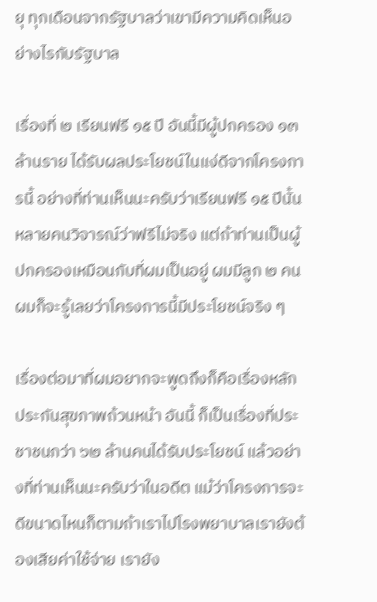ยุ ทุกเดือนจากรัฐบาลว่าเขามีความคิดเห็นอย่างไรกับรัฐบาล

เรื่องที่ ๒ เรียนฟรี ๑๕ ปี อันนี้มีผู้ปกครอง ๑๓ ล้านราย ได้รับผลประโยชน์ในแง่ดีจากโครงการนี้ อย่างที่ท่านเห็นนะครับว่าเรียนฟรี ๑๕ ปีนั้น หลายคนวิจารณ์ว่าฟรีไม่จริง แต่ถ้าท่านเป็นผู้ปกครองเหมือนกับที่ผมเป็นอยู่ ผมมีลูก ๒ คน ผมก็จะรู้เลยว่าโครงการนี้มีประโยชน์จริง ๆ

เรื่องต่อมาที่ผมอยากจะพูดถึงก็คือเรื่องหลักประกันสุขภาพถ้วนหน้า อันนี้ ก็เป็นเรื่องที่ประชาชนกว่า ๖๒ ล้านคนได้รับประโยชน์ แล้วอย่างที่ท่านเห็นนะครับว่าในอดีต แม้ว่าโครงการจะดีขนาดไหนก็ตามถ้าเราไปโรงพยาบาลเรายังต้องเสียค่าใช้จ่าย เรายัง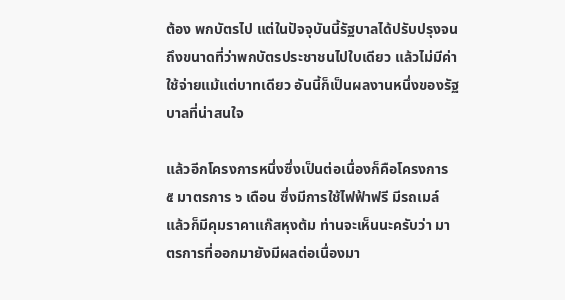ต้อง พกบัตรไป แต่ในปัจจุบันนี้รัฐบาลได้ปรับปรุงจนถึงขนาดที่ว่าพกบัตรประชาชนไปใบเดียว แล้วไม่มีค่าใช้จ่ายแม้แต่บาทเดียว อันนี้ก็เป็นผลงานหนึ่งของรัฐบาลที่น่าสนใจ

แล้วอีกโครงการหนึ่งซึ่งเป็นต่อเนื่องก็คือโครงการ ๕ มาตรการ ๖ เดือน ซึ่งมีการใช้ไฟฟ้าฟรี มีรถเมล์ แล้วก็มีคุมราคาแก๊สหุงต้ม ท่านจะเห็นนะครับว่า มาตรการที่ออกมายังมีผลต่อเนื่องมา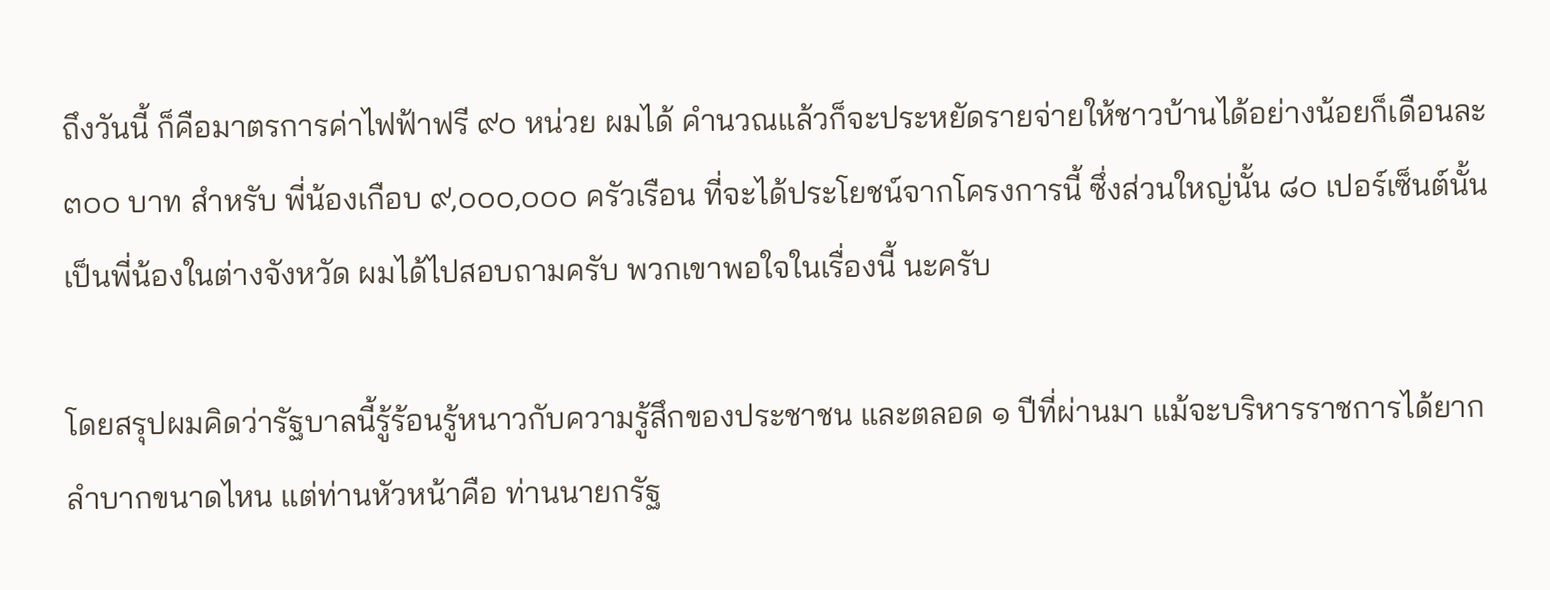ถึงวันนี้ ก็คือมาตรการค่าไฟฟ้าฟรี ๙๐ หน่วย ผมได้ คํานวณแล้วก็จะประหยัดรายจ่ายให้ชาวบ้านได้อย่างน้อยก็เดือนละ ๓๐๐ บาท สําหรับ พี่น้องเกือบ ๙,๐๐๐,๐๐๐ ครัวเรือน ที่จะได้ประโยชน์จากโครงการนี้ ซึ่งส่วนใหญ่นั้น ๘๐ เปอร์เซ็นต์นั้นเป็นพี่น้องในต่างจังหวัด ผมได้ไปสอบถามครับ พวกเขาพอใจในเรื่องนี้ นะครับ

โดยสรุปผมคิดว่ารัฐบาลนี้รู้ร้อนรู้หนาวกับความรู้สึกของประชาชน และตลอด ๑ ปีที่ผ่านมา แม้จะบริหารราชการได้ยากลําบากขนาดไหน แต่ท่านหัวหน้าคือ ท่านนายกรัฐ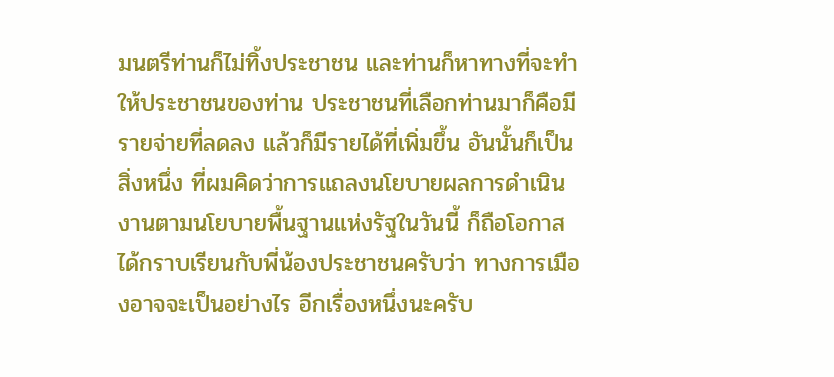มนตรีท่านก็ไม่ทิ้งประชาชน และท่านก็หาทางที่จะทําให้ประชาชนของท่าน ประชาชนที่เลือกท่านมาก็คือมีรายจ่ายที่ลดลง แล้วก็มีรายได้ที่เพิ่มขึ้น อันนั้นก็เป็นสิ่งหนึ่ง ที่ผมคิดว่าการแถลงนโยบายผลการดําเนินงานตามนโยบายพื้นฐานแห่งรัฐในวันนี้ ก็ถือโอกาสได้กราบเรียนกับพี่น้องประชาชนครับว่า ทางการเมืองอาจจะเป็นอย่างไร อีกเรื่องหนึ่งนะครับ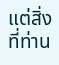แต่สิ่งที่ท่าน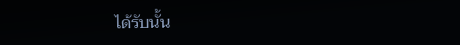ได้รับนั้น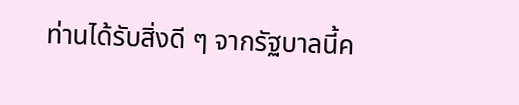ท่านได้รับสิ่งดี ๆ จากรัฐบาลนี้ค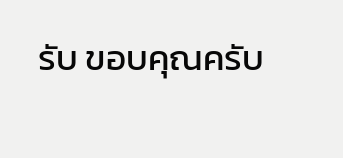รับ ขอบคุณครับ